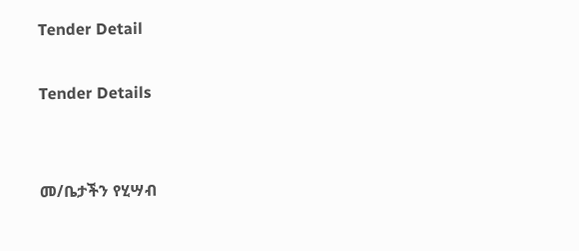Tender Detail

Tender Details


መ/ቤታችን የሂሣብ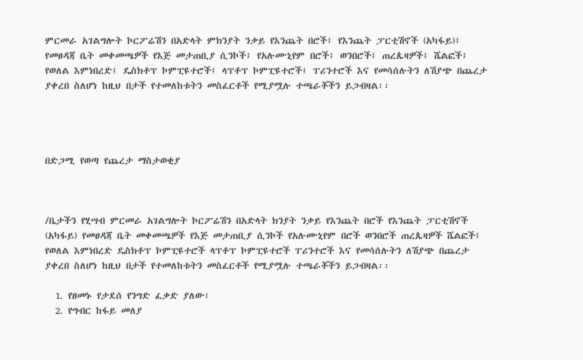ምርመራ አገልግሎት ኮርፖሬሽን በአድላት ምክንያት ንቃይ የእንጨት በሮች፤ የእንጨት ፓርቲሽኖች (አካፋይ)፤ የመፀዳጃ ቤት መቀመጫዎች የእጅ መታጠቢያ ሲንኮች፤ የአሉሙኒየም በሮች፤ ወንበሮች፤ ጠረጴዛዎች፤ ሼልፎች፤ የወለል እምነበረድ፤ ዴስክቶፕ ኮምፒዩተሮች፤ ላፕቶፕ ኮምፒዩተሮች፤ ፐሪንተሮች እና የመሳሰሉትን ለሽያጭ በጨረታ ያቀረበ ስለሆነ ከዚህ በታች የተመለከቱትን መስፈርቶች የሚያሟሉ ተጫራቾችን ይጋብዛል፡፡




በድጋሚ የወጣ የጨረታ ማስታወቂያ



/ቤታችን የሂሣብ ምርመራ አገልግሎት ኮርፖሬሽን በአድላት ክንያት ንቃይ የእንጨት በሮች የእንጨት ፓርቲሽኖች (አካፋይ) የመፀዳጃ ቤት መቀመጫዎች የእጅ መታጠቢያ ሲንኮች የአሉሙኒየም በሮች ወንበሮች ጠረጴዛዎች ሼልፎች፤ የወለል እምነበረድ ዴስክቶፕ ኮምፒዩተሮች ላፕቶፕ ኮምፒዩተሮች ፐሪንተሮች እና የመሳሰሉትን ለሽያጭ በጨረታ ያቀረበ ስለሆነ ከዚህ በታች የተመለከቱትን መስፈርቶች የሚያሟሉ ተጫራቾችን ይጋብዛል፡፡

  1. የዘመኑ የታደሰ የንግድ ፈቃድ ያለው፣
  2. የግብር ከፋይ መለያ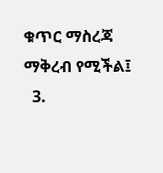ቁጥር ማስረጃ ማቅረብ የሚችል፤
  3.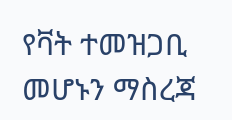የቫት ተመዝጋቢ መሆኑን ማስረጃ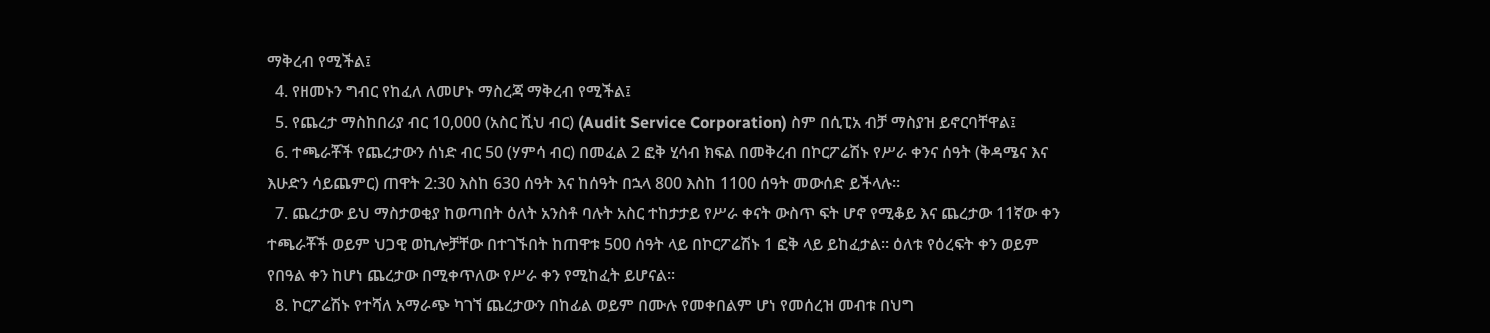ማቅረብ የሚችል፤
  4. የዘመኑን ግብር የከፈለ ለመሆኑ ማስረጃ ማቅረብ የሚችል፤
  5. የጨረታ ማስከበሪያ ብር 10,000 (አስር ሺህ ብር) (Audit Service Corporation) ስም በሲፒአ ብቻ ማስያዝ ይኖርባቸዋል፤
  6. ተጫራቾች የጨረታውን ሰነድ ብር 50 (ሃምሳ ብር) በመፈል 2 ፎቅ ሂሳብ ክፍል በመቅረብ በኮርፖሬሽኑ የሥራ ቀንና ሰዓት (ቅዳሜና እና እሁድን ሳይጨምር) ጠዋት 2:30 እስከ 630 ሰዓት እና ከሰዓት በኋላ 800 እስከ 1100 ሰዓት መውሰድ ይችላሉ፡፡
  7. ጨረታው ይህ ማስታወቂያ ከወጣበት ዕለት አንስቶ ባሉት አስር ተከታታይ የሥራ ቀናት ውስጥ ፍት ሆኖ የሚቆይ እና ጨረታው 11ኛው ቀን ተጫራቾች ወይም ህጋዊ ወኪሎቻቸው በተገኙበት ከጠዋቱ 500 ሰዓት ላይ በኮርፖሬሽኑ 1 ፎቅ ላይ ይከፈታል፡፡ ዕለቱ የዕረፍት ቀን ወይም የበዓል ቀን ከሆነ ጨረታው በሚቀጥለው የሥራ ቀን የሚከፈት ይሆናል፡፡
  8. ኮርፖሬሽኑ የተሻለ አማራጭ ካገኘ ጨረታውን በከፊል ወይም በሙሉ የመቀበልም ሆነ የመሰረዝ መብቱ በህግ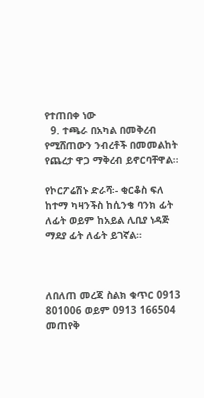የተጠበቀ ነው
  9. ተጫራ በአካል በመቅረብ የሚሸጠውን ንብረቶች በመመልከት የጨረታ ዋጋ ማቅረብ ይኖርባቸዋል፡፡

የኮርፖሬሽኑ ድራሻ፡- ቂርቆስ ፍለ ከተማ ካዛንችስ ከሲንቄ ባንክ ፊት ለፊት ወይም ከአይል ሊቢያ ነዳጅ ማደያ ፊት ለፊት ይገኛል።



ለበለጠ መረጃ ስልክ ቁጥር 0913 801006 ወይም 0913 166504 መጠየቅ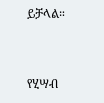ይቻላል።



የሂሣብ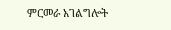ምርመራ አገልግሎት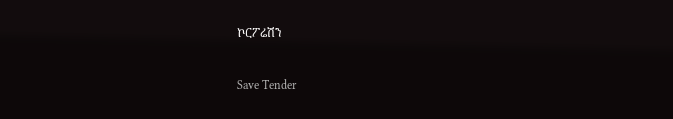ኮርፖሬሽን



Save Tender